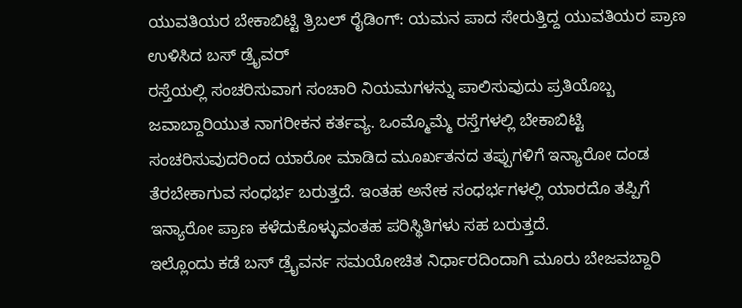ಯುವತಿಯರ ಬೇಕಾಬಿಟ್ಟಿ ತ್ರಿಬಲ್ ರೈಡಿಂಗ್: ಯಮನ ಪಾದ ಸೇರುತ್ತಿದ್ದ ಯುವತಿಯರ ಪ್ರಾಣ ಉಳಿಸಿದ ಬಸ್ ಡ್ರೈವರ್
ರಸ್ತೆಯಲ್ಲಿ ಸಂಚರಿಸುವಾಗ ಸಂಚಾರಿ ನಿಯಮಗಳನ್ನು ಪಾಲಿಸುವುದು ಪ್ರತಿಯೊಬ್ಬ ಜವಾಬ್ದಾರಿಯುತ ನಾಗರೀಕನ ಕರ್ತವ್ಯ. ಒಂಮ್ಮೊಮ್ಮೆ ರಸ್ತೆಗಳಲ್ಲಿ ಬೇಕಾಬಿಟ್ಟಿ ಸಂಚರಿಸುವುದರಿಂದ ಯಾರೋ ಮಾಡಿದ ಮೂರ್ಖತನದ ತಪ್ಪುಗಳಿಗೆ ಇನ್ಯಾರೋ ದಂಡ ತೆರಬೇಕಾಗುವ ಸಂಧರ್ಭ ಬರುತ್ತದೆ. ಇಂತಹ ಅನೇಕ ಸಂಧರ್ಭಗಳಲ್ಲಿ ಯಾರದೊ ತಪ್ಪಿಗೆ ಇನ್ಯಾರೋ ಪ್ರಾಣ ಕಳೆದುಕೊಳ್ಳುವಂತಹ ಪರಿಸ್ಥಿತಿಗಳು ಸಹ ಬರುತ್ತದೆ.
ಇಲ್ಲೊಂದು ಕಡೆ ಬಸ್ ಡ್ರೈವರ್ನ ಸಮಯೋಚಿತ ನಿರ್ಧಾರದಿಂದಾಗಿ ಮೂರು ಬೇಜವಬ್ದಾರಿ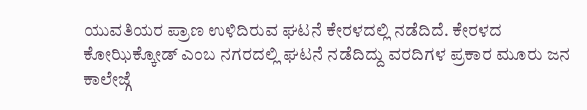ಯುವತಿಯರ ಪ್ರಾಣ ಉಳಿದಿರುವ ಘಟನೆ ಕೇರಳದಲ್ಲಿ ನಡೆದಿದೆ. ಕೇರಳದ ಕೋಝಿಕ್ಕೋಡ್ ಎಂಬ ನಗರದಲ್ಲಿ ಘಟನೆ ನಡೆದಿದ್ದು ವರದಿಗಳ ಪ್ರಕಾರ ಮೂರು ಜನ ಕಾಲೇಜ್ಗೆ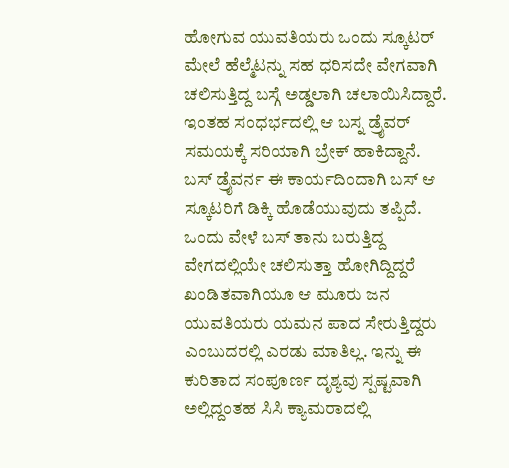ಹೋಗುವ ಯುವತಿಯರು ಒಂದು ಸ್ಕೂಟರ್ ಮೇಲೆ ಹೆಲ್ಮೆಟನ್ನು ಸಹ ಧರಿಸದೇ ವೇಗವಾಗಿ ಚಲಿಸುತ್ತಿದ್ದ ಬಸ್ಗೆ ಅಡ್ಡಲಾಗಿ ಚಲಾಯಿಸಿದ್ದಾರೆ. ಇಂತಹ ಸಂಧರ್ಭದಲ್ಲಿ ಆ ಬಸ್ನ ಡ್ರೈವರ್ ಸಮಯಕ್ಕೆ ಸರಿಯಾಗಿ ಬ್ರೇಕ್ ಹಾಕಿದ್ದಾನೆ.
ಬಸ್ ಡ್ರೈವರ್ನ ಈ ಕಾರ್ಯದಿಂದಾಗಿ ಬಸ್ ಆ ಸ್ಕೂಟರಿಗೆ ಡಿಕ್ಕಿ ಹೊಡೆಯುವುದು ತಪ್ಪಿದೆ. ಒಂದು ವೇಳೆ ಬಸ್ ತಾನು ಬರುತ್ತಿದ್ದ ವೇಗದಲ್ಲಿಯೇ ಚಲಿಸುತ್ತಾ ಹೋಗಿದ್ದಿದ್ದರೆ ಖಂಡಿತವಾಗಿಯೂ ಆ ಮೂರು ಜನ ಯುವತಿಯರು ಯಮನ ಪಾದ ಸೇರುತ್ತಿದ್ದರು ಎಂಬುದರಲ್ಲಿ ಎರಡು ಮಾತಿಲ್ಲ. ಇನ್ನು ಈ ಕುರಿತಾದ ಸಂಪೂರ್ಣ ದೃಶ್ಯವು ಸ್ಪಷ್ಟವಾಗಿ ಅಲ್ಲಿದ್ದಂತಹ ಸಿಸಿ ಕ್ಯಾಮರಾದಲ್ಲಿ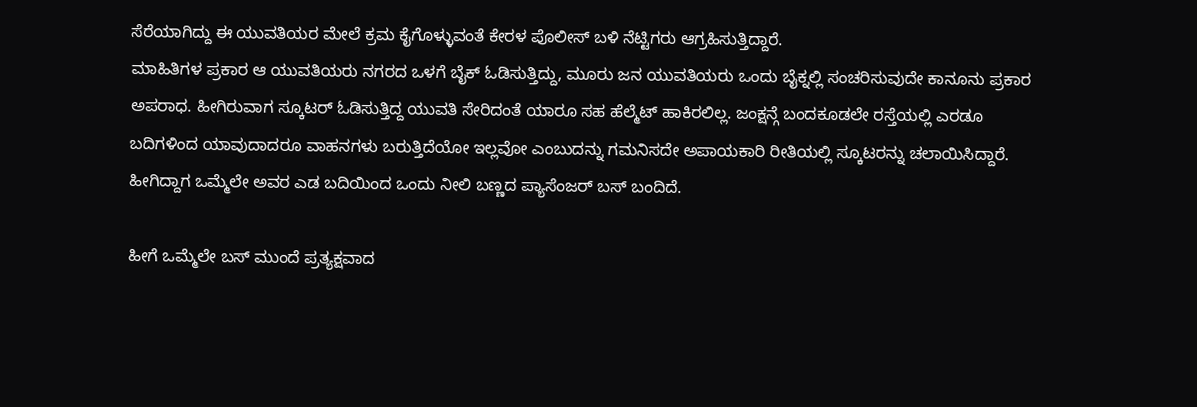ಸೆರೆಯಾಗಿದ್ದು ಈ ಯುವತಿಯರ ಮೇಲೆ ಕ್ರಮ ಕೈಗೊಳ್ಳುವಂತೆ ಕೇರಳ ಪೊಲೀಸ್ ಬಳಿ ನೆಟ್ಟಿಗರು ಆಗ್ರಹಿಸುತ್ತಿದ್ದಾರೆ.
ಮಾಹಿತಿಗಳ ಪ್ರಕಾರ ಆ ಯುವತಿಯರು ನಗರದ ಒಳಗೆ ಬೈಕ್ ಓಡಿಸುತ್ತಿದ್ದು, ಮೂರು ಜನ ಯುವತಿಯರು ಒಂದು ಬೈಕ್ನಲ್ಲಿ ಸಂಚರಿಸುವುದೇ ಕಾನೂನು ಪ್ರಕಾರ ಅಪರಾಧ. ಹೀಗಿರುವಾಗ ಸ್ಕೂಟರ್ ಓಡಿಸುತ್ತಿದ್ದ ಯುವತಿ ಸೇರಿದಂತೆ ಯಾರೂ ಸಹ ಹೆಲ್ಮೆಟ್ ಹಾಕಿರಲಿಲ್ಲ. ಜಂಕ್ಷನ್ಗೆ ಬಂದಕೂಡಲೇ ರಸ್ತೆಯಲ್ಲಿ ಎರಡೂ ಬದಿಗಳಿಂದ ಯಾವುದಾದರೂ ವಾಹನಗಳು ಬರುತ್ತಿದೆಯೋ ಇಲ್ಲವೋ ಎಂಬುದನ್ನು ಗಮನಿಸದೇ ಅಪಾಯಕಾರಿ ರೀತಿಯಲ್ಲಿ ಸ್ಕೂಟರನ್ನು ಚಲಾಯಿಸಿದ್ದಾರೆ. ಹೀಗಿದ್ದಾಗ ಒಮ್ಮೆಲೇ ಅವರ ಎಡ ಬದಿಯಿಂದ ಒಂದು ನೀಲಿ ಬಣ್ಣದ ಪ್ಯಾಸೆಂಜರ್ ಬಸ್ ಬಂದಿದೆ.

ಹೀಗೆ ಒಮ್ಮೆಲೇ ಬಸ್ ಮುಂದೆ ಪ್ರತ್ಯಕ್ಷವಾದ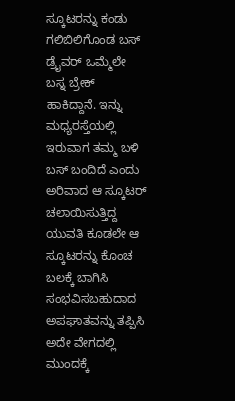ಸ್ಕೂಟರನ್ನು ಕಂಡು ಗಲಿಬಿಲಿಗೊಂಡ ಬಸ್ ಡ್ರೈವರ್ ಒಮ್ಮೆಲೇ ಬಸ್ನ ಬ್ರೇಕ್ ಹಾಕಿದ್ದಾನೆ. ಇನ್ನು ಮಧ್ಯರಸ್ತೆಯಲ್ಲಿ ಇರುವಾಗ ತಮ್ಮ ಬಳಿ ಬಸ್ ಬಂದಿದೆ ಎಂದು ಅರಿವಾದ ಆ ಸ್ಕೂಟರ್ ಚಲಾಯಿಸುತ್ತಿದ್ದ ಯುವತಿ ಕೂಡಲೇ ಆ ಸ್ಕೂಟರನ್ನು ಕೊಂಚ ಬಲಕ್ಕೆ ಬಾಗಿಸಿ ಸಂಭವಿಸಬಹುದಾದ ಅಪಘಾತವನ್ನು ತಪ್ಪಿಸಿ ಅದೇ ವೇಗದಲ್ಲಿ ಮುಂದಕ್ಕೆ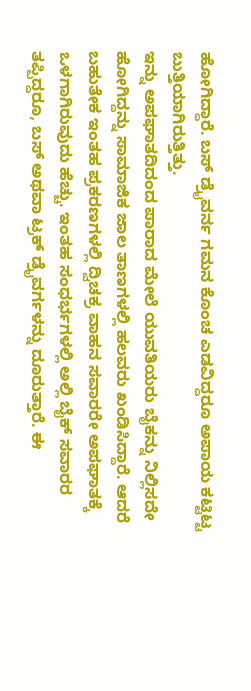ಹೋಗಿದ್ದಾರೆ. ಬಸ್ ಡ್ರೈವರ್ನ ಗಮನ ಕೊಂಚ ಎಡವಿದ್ದರೂ ಅಪಾಯ ಕಟ್ಟಿಟ್ಟ ಬುತ್ತಿಯಾಗಿರುತ್ತಿತ್ತು.
ಇನ್ನು ಅಪಘಾತದಿದಂದ ಪಾರಾದ ಮೇಲೆ ಯುವತಿಯರು ಬೈಕನ್ನು ನಿಲ್ಲಿಸದೇ ಹೋಗಿದ್ದನ್ನು ಸಾಮಾಜಿಕ ಜಾಲ ತಾಣಗಳಲ್ಲಿ ಹಲವರು ಖಂಡಿಸಿದ್ದಾರೆ. ಆದರೆ ಬಹುತೇಕ ಇಂತಹ ಪ್ರಕರಣಗಳಲ್ಲಿ ದ್ವಿಚಕ್ರ ವಾಹನ ಸವಾರರೇ ಅಪಘಾತಕ್ಕೆ ಒಳಗಾಗಿರುವುದು ಹೆಚ್ಚು. ಇಂತಹ ಸಂಧರ್ಭಗಳಲ್ಲಿ ಅಲ್ಲಿ ಬೈಕ್ ಸವಾರರ ತಪ್ಪಿದ್ದರೂ, ಬಸ್ ಅಥವಾ ಟ್ರಕ್ ಡ್ರೈವರ್ಗಳನ್ನು ದೂರುತ್ತಾರೆ. ಈ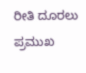ರೀತಿ ದೂರಲು ಪ್ರಮುಖ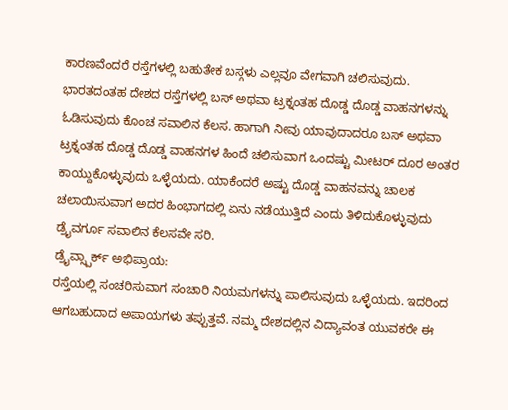ಕಾರಣವೆಂದರೆ ರಸ್ತೆಗಳಲ್ಲಿ ಬಹುತೇಕ ಬಸ್ಗಳು ಎಲ್ಲವೂ ವೇಗವಾಗಿ ಚಲಿಸುವುದು.
ಭಾರತದಂತಹ ದೇಶದ ರಸ್ತೆಗಳಲ್ಲಿ ಬಸ್ ಅಥವಾ ಟ್ರಕ್ನಂತಹ ದೊಡ್ಡ ದೊಡ್ಡ ವಾಹನಗಳನ್ನು ಓಡಿಸುವುದು ಕೊಂಚ ಸವಾಲಿನ ಕೆಲಸ. ಹಾಗಾಗಿ ನೀವು ಯಾವುದಾದರೂ ಬಸ್ ಅಥವಾ ಟ್ರಕ್ನಂತಹ ದೊಡ್ಡ ದೊಡ್ಡ ವಾಹನಗಳ ಹಿಂದೆ ಚಲಿಸುವಾಗ ಒಂದಷ್ಟು ಮೀಟರ್ ದೂರ ಅಂತರ ಕಾಯ್ದುಕೊಳ್ಳುವುದು ಒಳ್ಳೆಯದು. ಯಾಕೆಂದರೆ ಅಷ್ಟು ದೊಡ್ಡ ವಾಹನವನ್ನು ಚಾಲಕ ಚಲಾಯಿಸುವಾಗ ಅದರ ಹಿಂಭಾಗದಲ್ಲಿ ಏನು ನಡೆಯುತ್ತಿದೆ ಎಂದು ತಿಳಿದುಕೊಳ್ಳುವುದು ಡ್ರೈವರ್ಗೂ ಸವಾಲಿನ ಕೆಲಸವೇ ಸರಿ.
ಡ್ರೈವ್ಸ್ಪಾರ್ಕ್ ಅಭಿಪ್ರಾಯ:
ರಸ್ತೆಯಲ್ಲಿ ಸಂಚರಿಸುವಾಗ ಸಂಚಾರಿ ನಿಯಮಗಳನ್ನು ಪಾಲಿಸುವುದು ಒಳ್ಳೆಯದು. ಇದರಿಂದ ಆಗಬಹುದಾದ ಅಪಾಯಗಳು ತಪ್ಪುತ್ತವೆ. ನಮ್ಮ ದೇಶದಲ್ಲಿನ ವಿದ್ಯಾವಂತ ಯುವಕರೇ ಈ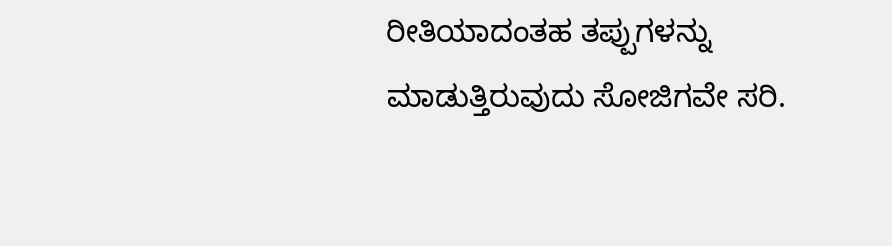ರೀತಿಯಾದಂತಹ ತಪ್ಪುಗಳನ್ನು ಮಾಡುತ್ತಿರುವುದು ಸೋಜಿಗವೇ ಸರಿ.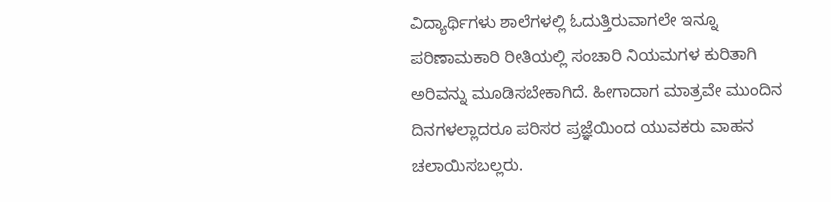ವಿದ್ಯಾರ್ಥಿಗಳು ಶಾಲೆಗಳಲ್ಲಿ ಓದುತ್ತಿರುವಾಗಲೇ ಇನ್ನೂ ಪರಿಣಾಮಕಾರಿ ರೀತಿಯಲ್ಲಿ ಸಂಚಾರಿ ನಿಯಮಗಳ ಕುರಿತಾಗಿ ಅರಿವನ್ನು ಮೂಡಿಸಬೇಕಾಗಿದೆ. ಹೀಗಾದಾಗ ಮಾತ್ರವೇ ಮುಂದಿನ ದಿನಗಳಲ್ಲಾದರೂ ಪರಿಸರ ಪ್ರಜ್ಞೆಯಿಂದ ಯುವಕರು ವಾಹನ ಚಲಾಯಿಸಬಲ್ಲರು.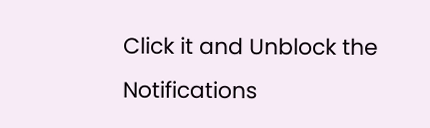Click it and Unblock the Notifications